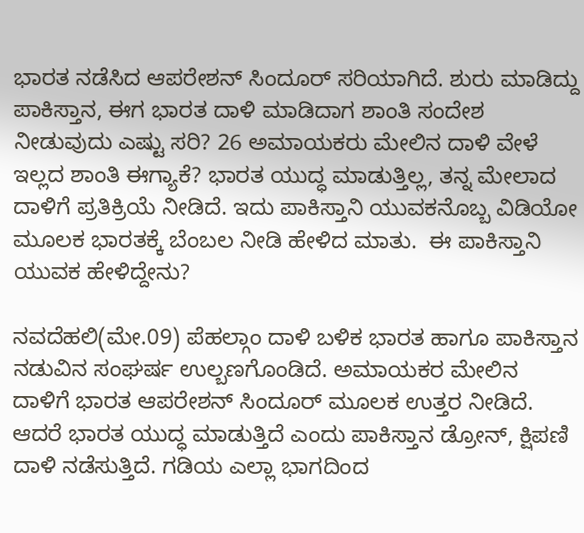ಭಾರತ ನಡೆಸಿದ ಆಪರೇಶನ್ ಸಿಂದೂರ್ ಸರಿಯಾಗಿದೆ. ಶುರು ಮಾಡಿದ್ದು ಪಾಕಿಸ್ತಾನ, ಈಗ ಭಾರತ ದಾಳಿ ಮಾಡಿದಾಗ ಶಾಂತಿ ಸಂದೇಶ ನೀಡುವುದು ಎಷ್ಟು ಸರಿ? 26 ಅಮಾಯಕರು ಮೇಲಿನ ದಾಳಿ ವೇಳೆ ಇಲ್ಲದ ಶಾಂತಿ ಈಗ್ಯಾಕೆ? ಭಾರತ ಯುದ್ಧ ಮಾಡುತ್ತಿಲ್ಲ, ತನ್ನ ಮೇಲಾದ ದಾಳಿಗೆ ಪ್ರತಿಕ್ರಿಯೆ ನೀಡಿದೆ. ಇದು ಪಾಕಿಸ್ತಾನಿ ಯುವಕನೊಬ್ಬ ವಿಡಿಯೋ ಮೂಲಕ ಭಾರತಕ್ಕೆ ಬೆಂಬಲ ನೀಡಿ ಹೇಳಿದ ಮಾತು.  ಈ ಪಾಕಿಸ್ತಾನಿ ಯುವಕ ಹೇಳಿದ್ದೇನು?

ನವದೆಹಲಿ(ಮೇ.09) ಪೆಹಲ್ಗಾಂ ದಾಳಿ ಬಳಿಕ ಭಾರತ ಹಾಗೂ ಪಾಕಿಸ್ತಾನ ನಡುವಿನ ಸಂಘರ್ಷ ಉಲ್ಬಣಗೊಂಡಿದೆ. ಅಮಾಯಕರ ಮೇಲಿನ ದಾಳಿಗೆ ಭಾರತ ಆಪರೇಶನ್ ಸಿಂದೂರ್ ಮೂಲಕ ಉತ್ತರ ನೀಡಿದೆ. ಆದರೆ ಭಾರತ ಯುದ್ಧ ಮಾಡುತ್ತಿದೆ ಎಂದು ಪಾಕಿಸ್ತಾನ ಡ್ರೋನ್, ಕ್ಷಿಪಣಿ ದಾಳಿ ನಡೆಸುತ್ತಿದೆ. ಗಡಿಯ ಎಲ್ಲಾ ಭಾಗದಿಂದ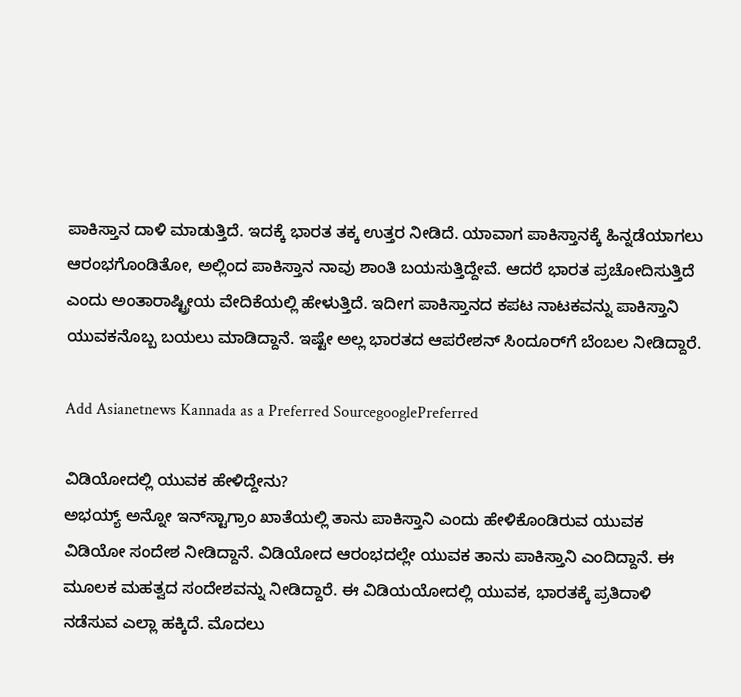ಪಾಕಿಸ್ತಾನ ದಾಳಿ ಮಾಡುತ್ತಿದೆ. ಇದಕ್ಕೆ ಭಾರತ ತಕ್ಕ ಉತ್ತರ ನೀಡಿದೆ. ಯಾವಾಗ ಪಾಕಿಸ್ತಾನಕ್ಕೆ ಹಿನ್ನಡೆಯಾಗಲು ಆರಂಭಗೊಂಡಿತೋ, ಅಲ್ಲಿಂದ ಪಾಕಿಸ್ತಾನ ನಾವು ಶಾಂತಿ ಬಯಸುತ್ತಿದ್ದೇವೆ. ಆದರೆ ಭಾರತ ಪ್ರಚೋದಿಸುತ್ತಿದೆ ಎಂದು ಅಂತಾರಾಷ್ಟ್ರೀಯ ವೇದಿಕೆಯಲ್ಲಿ ಹೇಳುತ್ತಿದೆ. ಇದೀಗ ಪಾಕಿಸ್ತಾನದ ಕಪಟ ನಾಟಕವನ್ನು ಪಾಕಿಸ್ತಾನಿ ಯುವಕನೊಬ್ಬ ಬಯಲು ಮಾಡಿದ್ದಾನೆ. ಇಷ್ಟೇ ಅಲ್ಲ ಭಾರತದ ಆಪರೇಶನ್ ಸಿಂದೂರ್‌ಗೆ ಬೆಂಬಲ ನೀಡಿದ್ದಾರೆ.

Add Asianetnews Kannada as a Preferred SourcegooglePreferred

ವಿಡಿಯೋದಲ್ಲಿ ಯುವಕ ಹೇಳಿದ್ದೇನು?
ಅಭಯ್ಯ್ ಅನ್ನೋ ಇನ್‌ಸ್ಟಾಗ್ರಾಂ ಖಾತೆಯಲ್ಲಿ ತಾನು ಪಾಕಿಸ್ತಾನಿ ಎಂದು ಹೇಳಿಕೊಂಡಿರುವ ಯುವಕ ವಿಡಿಯೋ ಸಂದೇಶ ನೀಡಿದ್ದಾನೆ. ವಿಡಿಯೋದ ಆರಂಭದಲ್ಲೇ ಯುವಕ ತಾನು ಪಾಕಿಸ್ತಾನಿ ಎಂದಿದ್ದಾನೆ. ಈ ಮೂಲಕ ಮಹತ್ವದ ಸಂದೇಶವನ್ನು ನೀಡಿದ್ದಾರೆ. ಈ ವಿಡಿಯಯೋದಲ್ಲಿ ಯುವಕ, ಭಾರತಕ್ಕೆ ಪ್ರತಿದಾಳಿ ನಡೆಸುವ ಎಲ್ಲಾ ಹಕ್ಕಿದೆ. ಮೊದಲು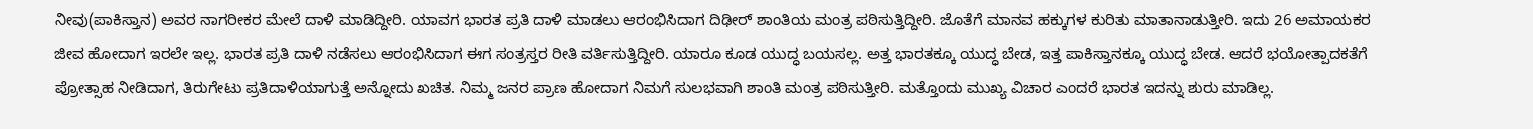ನೀವು(ಪಾಕಿಸ್ತಾನ) ಅವರ ನಾಗರೀಕರ ಮೇಲೆ ದಾಳಿ ಮಾಡಿದ್ದೀರಿ. ಯಾವಗ ಭಾರತ ಪ್ರತಿ ದಾಳಿ ಮಾಡಲು ಆರಂಭಿಸಿದಾಗ ದಿಢೀರ್ ಶಾಂತಿಯ ಮಂತ್ರ ಪಠಿಸುತ್ತಿದ್ದೀರಿ. ಜೊತೆಗೆ ಮಾನವ ಹಕ್ಕುಗಳ ಕುರಿತು ಮಾತಾನಾಡುತ್ತೀರಿ. ಇದು 26 ಅಮಾಯಕರ ಜೀವ ಹೋದಾಗ ಇರಲೇ ಇಲ್ಲ. ಭಾರತ ಪ್ರತಿ ದಾಳಿ ನಡೆಸಲು ಆರಂಭಿಸಿದಾಗ ಈಗ ಸಂತ್ರಸ್ತರ ರೀತಿ ವರ್ತಿಸುತ್ತಿದ್ದೀರಿ. ಯಾರೂ ಕೂಡ ಯುದ್ಧ ಬಯಸಲ್ಲ. ಅತ್ತ ಭಾರತಕ್ಕೂ ಯುದ್ಧ ಬೇಡ, ಇತ್ತ ಪಾಕಿಸ್ತಾನಕ್ಕೂ ಯುದ್ಧ ಬೇಡ. ಆದರೆ ಭಯೋತ್ಪಾದಕತೆಗೆ ಪ್ರೋತ್ಸಾಹ ನೀಡಿದಾಗ, ತಿರುಗೇಟು ಪ್ರತಿದಾಳಿಯಾಗುತ್ತೆ ಅನ್ನೋದು ಖಚಿತ. ನಿಮ್ಮ ಜನರ ಪ್ರಾಣ ಹೋದಾಗ ನಿಮಗೆ ಸುಲಭವಾಗಿ ಶಾಂತಿ ಮಂತ್ರ ಪಠಿಸುತ್ತೀರಿ. ಮತ್ತೊಂದು ಮುಖ್ಯ ವಿಚಾರ ಎಂದರೆ ಭಾರತ ಇದನ್ನು ಶುರು ಮಾಡಿಲ್ಲ.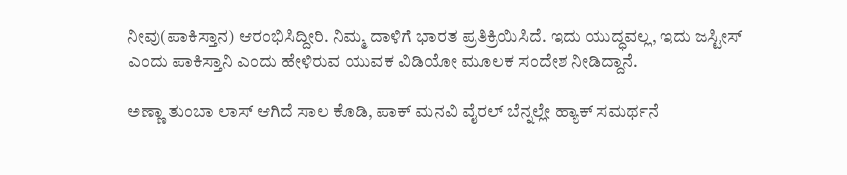ನೀವು(ಪಾಕಿಸ್ತಾನ) ಆರಂಭಿಸಿದ್ದೀರಿ. ನಿಮ್ಮ ದಾಳಿಗೆ ಭಾರತ ಪ್ರತಿಕ್ರಿಯಿಸಿದೆ. ಇದು ಯುದ್ಧವಲ್ಲ, ಇದು ಜಸ್ಟೀಸ್ ಎಂದು ಪಾಕಿಸ್ತಾನಿ ಎಂದು ಹೇಳಿರುವ ಯುವಕ ವಿಡಿಯೋ ಮೂಲಕ ಸಂದೇಶ ನೀಡಿದ್ದಾನೆ.

ಅಣ್ಣಾ ತುಂಬಾ ಲಾಸ್ ಆಗಿದೆ ಸಾಲ ಕೊಡಿ, ಪಾಕ್ ಮನವಿ ವೈರಲ್ ಬೆನ್ನಲ್ಲೇ ಹ್ಯಾಕ್ ಸಮರ್ಥನೆ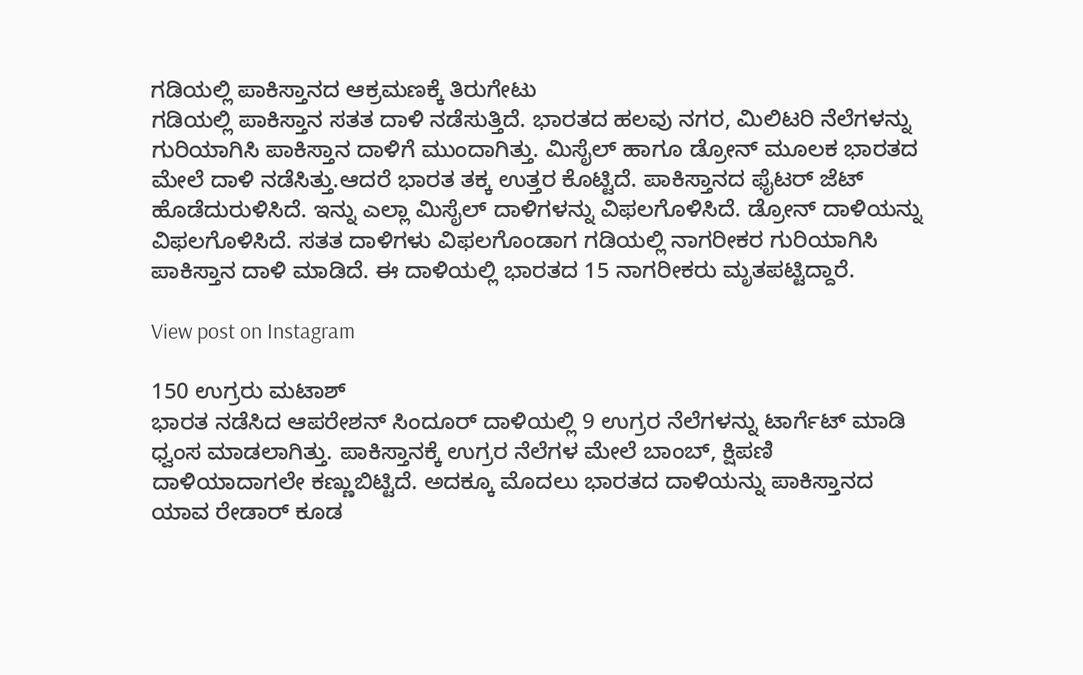ಗಡಿಯಲ್ಲಿ ಪಾಕಿಸ್ತಾನದ ಆಕ್ರಮಣಕ್ಕೆ ತಿರುಗೇಟು
ಗಡಿಯಲ್ಲಿ ಪಾಕಿಸ್ತಾನ ಸತತ ದಾಳಿ ನಡೆಸುತ್ತಿದೆ. ಭಾರತದ ಹಲವು ನಗರ, ಮಿಲಿಟರಿ ನೆಲೆಗಳನ್ನು ಗುರಿಯಾಗಿಸಿ ಪಾಕಿಸ್ತಾನ ದಾಳಿಗೆ ಮುಂದಾಗಿತ್ತು. ಮಿಸೈಲ್ ಹಾಗೂ ಡ್ರೋನ್ ಮೂಲಕ ಭಾರತದ ಮೇಲೆ ದಾಳಿ ನಡೆಸಿತ್ತು.ಆದರೆ ಭಾರತ ತಕ್ಕ ಉತ್ತರ ಕೊಟ್ಟಿದೆ. ಪಾಕಿಸ್ತಾನದ ಫೈಟರ್ ಜೆಟ್ ಹೊಡೆದುರುಳಿಸಿದೆ. ಇನ್ನು ಎಲ್ಲಾ ಮಿಸೈಲ್ ದಾಳಿಗಳನ್ನು ವಿಫಲಗೊಳಿಸಿದೆ. ಡ್ರೋನ್ ದಾಳಿಯನ್ನು ವಿಫಲಗೊಳಿಸಿದೆ. ಸತತ ದಾಳಿಗಳು ವಿಫಲಗೊಂಡಾಗ ಗಡಿಯಲ್ಲಿ ನಾಗರೀಕರ ಗುರಿಯಾಗಿಸಿ ಪಾಕಿಸ್ತಾನ ದಾಳಿ ಮಾಡಿದೆ. ಈ ದಾಳಿಯಲ್ಲಿ ಭಾರತದ 15 ನಾಗರೀಕರು ಮೃತಪಟ್ಟಿದ್ದಾರೆ.

View post on Instagram

150 ಉಗ್ರರು ಮಟಾಶ್
ಭಾರತ ನಡೆಸಿದ ಆಪರೇಶನ್ ಸಿಂದೂರ್ ದಾಳಿಯಲ್ಲಿ 9 ಉಗ್ರರ ನೆಲೆಗಳನ್ನು ಟಾರ್ಗೆಟ್ ಮಾಡಿ ಧ್ವಂಸ ಮಾಡಲಾಗಿತ್ತು. ಪಾಕಿಸ್ತಾನಕ್ಕೆ ಉಗ್ರರ ನೆಲೆಗಳ ಮೇಲೆ ಬಾಂಬ್, ಕ್ಷಿಪಣಿ ದಾಳಿಯಾದಾಗಲೇ ಕಣ್ಣುಬಿಟ್ಟಿದೆ. ಅದಕ್ಕೂ ಮೊದಲು ಭಾರತದ ದಾಳಿಯನ್ನು ಪಾಕಿಸ್ತಾನದ ಯಾವ ರೇಡಾರ್ ಕೂಡ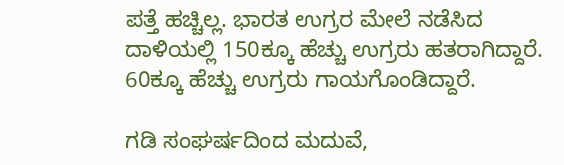ಪತ್ತೆ ಹಚ್ಚಿಲ್ಲ. ಭಾರತ ಉಗ್ರರ ಮೇಲೆ ನಡೆಸಿದ ದಾಳಿಯಲ್ಲಿ 150ಕ್ಕೂ ಹೆಚ್ಚು ಉಗ್ರರು ಹತರಾಗಿದ್ದಾರೆ. 60ಕ್ಕೂ ಹೆಚ್ಚು ಉಗ್ರರು ಗಾಯಗೊಂಡಿದ್ದಾರೆ.

ಗಡಿ ಸಂಘರ್ಷದಿಂದ ಮದುವೆ,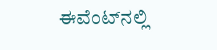ಈವೆಂಟ್‌ನಲ್ಲಿ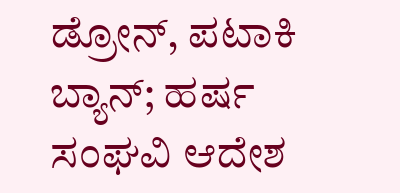ಡ್ರೋನ್, ಪಟಾಕಿ ಬ್ಯಾನ್; ಹರ್ಷ ಸಂಘವಿ ಆದೇಶ